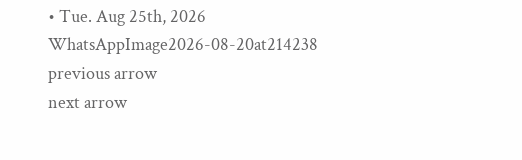• Tue. Aug 25th, 2026
WhatsAppImage2026-08-20at214238
previous arrow
next arrow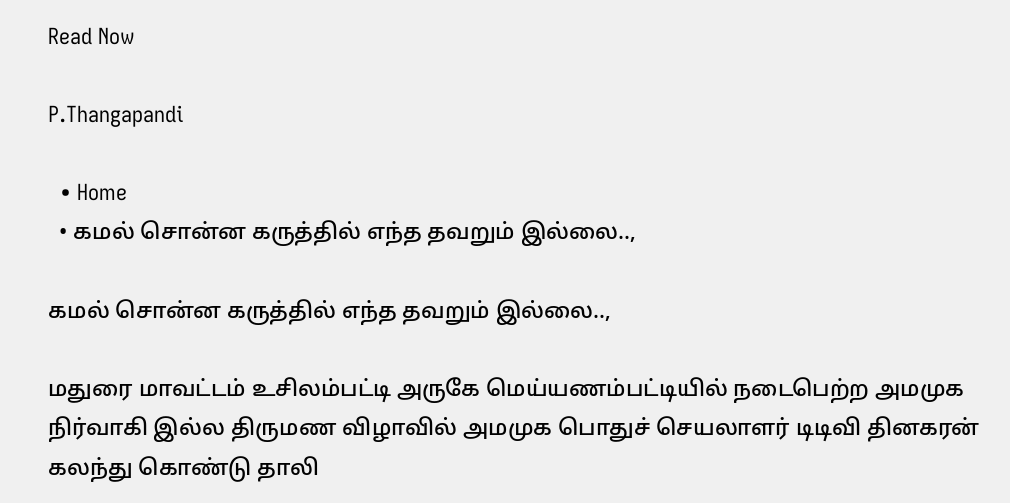Read Now

P.Thangapandi

  • Home
  • கமல் சொன்ன கருத்தில் எந்த தவறும் இல்லை..,

கமல் சொன்ன கருத்தில் எந்த தவறும் இல்லை..,

மதுரை மாவட்டம் உசிலம்பட்டி அருகே மெய்யணம்பட்டியில் நடைபெற்ற அமமுக நிர்வாகி இல்ல திருமண விழாவில் அமமுக பொதுச் செயலாளர் டிடிவி தினகரன் கலந்து கொண்டு தாலி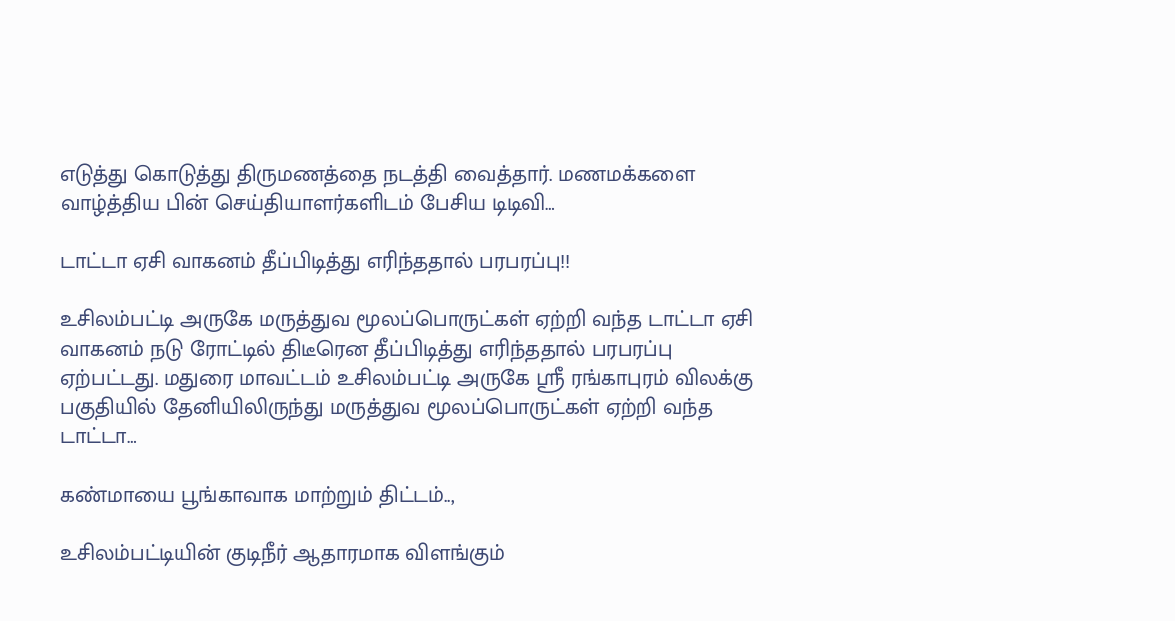எடுத்து கொடுத்து திருமணத்தை நடத்தி வைத்தார். மணமக்களை வாழ்த்திய பின் செய்தியாளர்களிடம் பேசிய டிடிவி…

டாட்டா ஏசி வாகனம் தீப்பிடித்து எரிந்ததால் பரபரப்பு!!

உசிலம்பட்டி அருகே மருத்துவ மூலப்பொருட்கள் ஏற்றி வந்த டாட்டா ஏசி வாகனம் நடு ரோட்டில் திடீரென தீப்பிடித்து எரிந்ததால் பரபரப்பு ஏற்பட்டது. மதுரை மாவட்டம் உசிலம்பட்டி அருகே ஸ்ரீ ரங்காபுரம் விலக்கு பகுதியில் தேனியிலிருந்து மருத்துவ மூலப்பொருட்கள் ஏற்றி வந்த டாட்டா…

கண்மாயை பூங்காவாக மாற்றும் திட்டம்..,

உசிலம்பட்டியின் குடிநீர் ஆதாரமாக விளங்கும்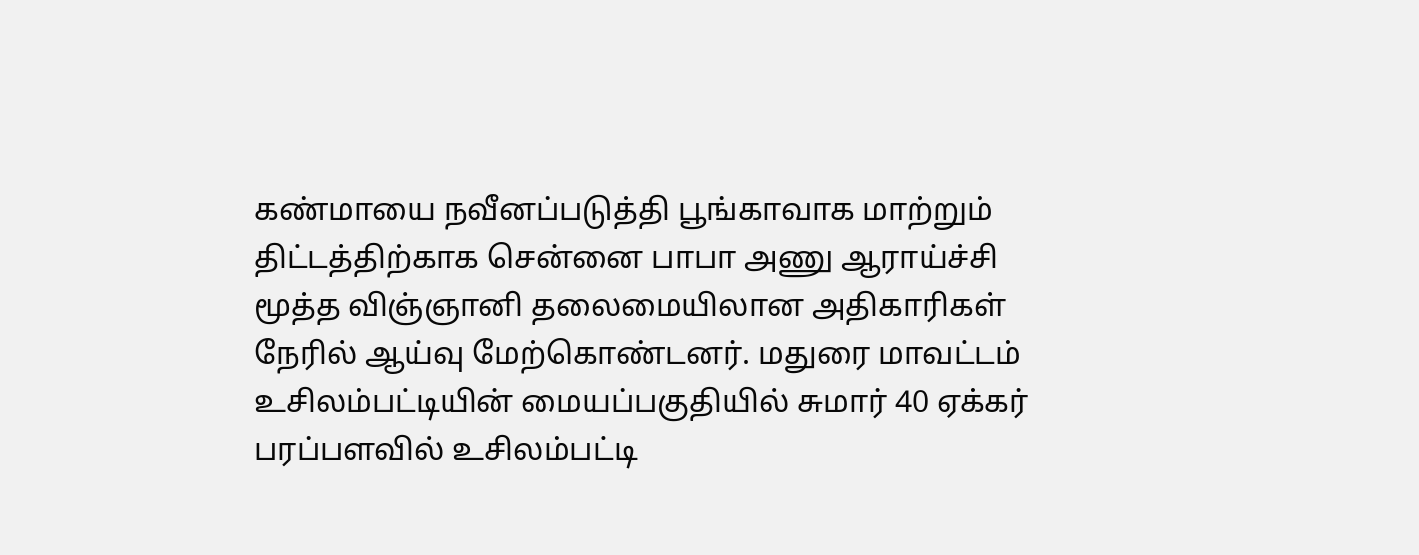கண்மாயை நவீனப்படுத்தி பூங்காவாக மாற்றும் திட்டத்திற்காக சென்னை பாபா அணு ஆராய்ச்சி மூத்த விஞ்ஞானி தலைமையிலான அதிகாரிகள் நேரில் ஆய்வு மேற்கொண்டனர். மதுரை மாவட்டம் உசிலம்பட்டியின் மையப்பகுதியில் சுமார் 40 ஏக்கர் பரப்பளவில் உசிலம்பட்டி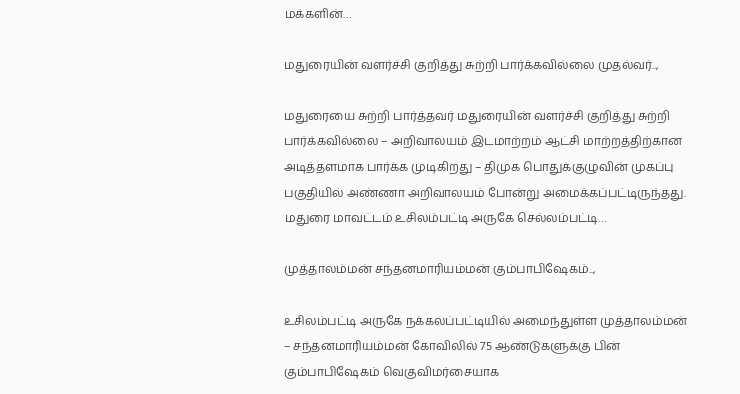மக்களின்…

மதுரையின் வளர்ச்சி குறித்து சுற்றி பார்க்கவில்லை முதல்வர்..,

மதுரையை சுற்றி பார்த்தவர் மதுரையின் வளர்ச்சி குறித்து சுற்றி பார்க்கவில்லை – அறிவாலயம் இடமாற்றம் ஆட்சி மாற்றத்திற்கான அடித்தளமாக பார்க்க முடிகிறது – திமுக பொதுக்குழுவின் முகப்பு பகுதியில் அண்ணா அறிவாலயம் போன்று அமைக்கப்பட்டிருந்தது. மதுரை மாவட்டம் உசிலம்பட்டி அருகே செல்லம்பட்டி…

முத்தாலம்மன் சந்தனமாரியம்மன் கும்பாபிஷேகம்..,

உசிலம்பட்டி அருகே நக்கலப்பட்டியில் அமைந்துள்ள முத்தாலம்மன் – சந்தனமாரியம்மன் கோவிலில் 75 ஆண்டுகளுக்கு பின் கும்பாபிஷேகம் வெகுவிமர்சையாக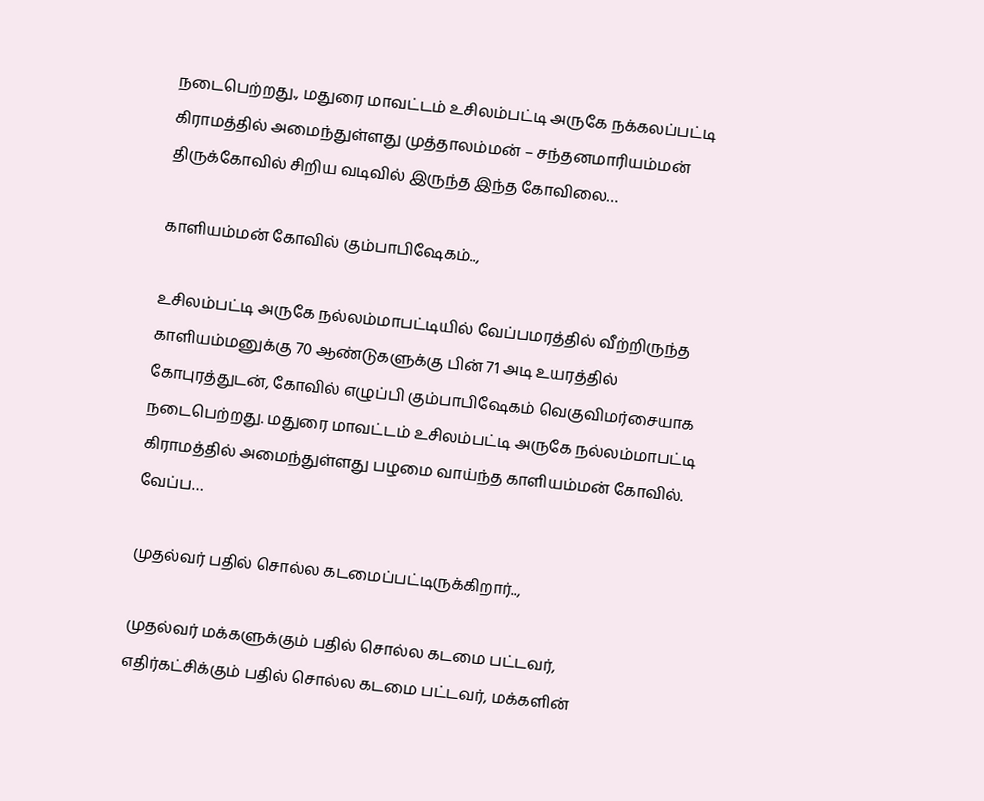நடைபெற்றது., மதுரை மாவட்டம் உசிலம்பட்டி அருகே நக்கலப்பட்டி கிராமத்தில் அமைந்துள்ளது முத்தாலம்மன் – சந்தனமாரியம்மன் திருக்கோவில் சிறிய வடிவில் இருந்த இந்த கோவிலை…

காளியம்மன் கோவில் கும்பாபிஷேகம்..,

உசிலம்பட்டி அருகே நல்லம்மாபட்டியில் வேப்பமரத்தில் வீற்றிருந்த காளியம்மனுக்கு 70 ஆண்டுகளுக்கு பின் 71 அடி உயரத்தில் கோபுரத்துடன், கோவில் எழுப்பி கும்பாபிஷேகம் வெகுவிமர்சையாக நடைபெற்றது. மதுரை மாவட்டம் உசிலம்பட்டி அருகே நல்லம்மாபட்டி கிராமத்தில் அமைந்துள்ளது பழமை வாய்ந்த காளியம்மன் கோவில். வேப்ப…

முதல்வர் பதில் சொல்ல கடமைப்பட்டிருக்கிறார்..,

முதல்வர் மக்களுக்கும் பதில் சொல்ல கடமை பட்டவர், எதிர்கட்சிக்கும் பதில் சொல்ல கடமை பட்டவர், மக்களின்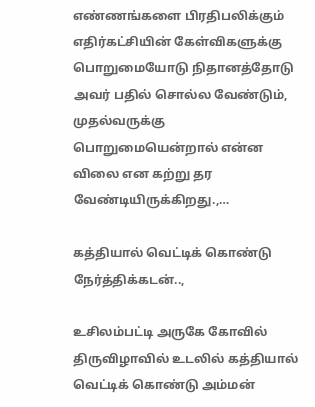எண்ணங்களை பிரதிபலிக்கும் எதிர்கட்சியின் கேள்விகளுக்கு பொறுமையோடு நிதானத்தோடு அவர் பதில் சொல்ல வேண்டும், முதல்வருக்கு பொறுமையென்றால் என்ன விலை என கற்று தர வேண்டியிருக்கிறது.,…

கத்தியால் வெட்டிக் கொண்டு நேர்த்திக்கடன்..,

உசிலம்பட்டி அருகே கோவில் திருவிழாவில் உடலில் கத்தியால் வெட்டிக் கொண்டு அம்மன்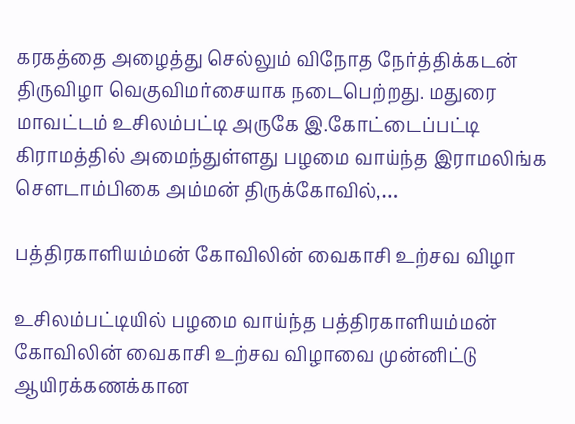கரகத்தை அழைத்து செல்லும் விநோத நேர்த்திக்கடன் திருவிழா வெகுவிமர்சையாக நடைபெற்றது. மதுரை மாவட்டம் உசிலம்பட்டி அருகே இ.கோட்டைப்பட்டி கிராமத்தில் அமைந்துள்ளது பழமை வாய்ந்த இராமலிங்க சௌடாம்பிகை அம்மன் திருக்கோவில்,…

பத்திரகாளியம்மன் கோவிலின் வைகாசி உற்சவ விழா

உசிலம்பட்டியில் பழமை வாய்ந்த பத்திரகாளியம்மன் கோவிலின் வைகாசி உற்சவ விழாவை முன்னிட்டு ஆயிரக்கணக்கான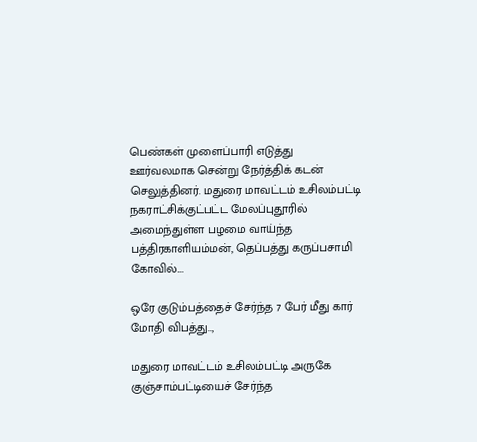பெண்கள் முளைப்பாரி எடுத்து ஊர்வலமாக சென்று நேர்த்திக் கடன் செலுத்தினர். மதுரை மாவட்டம் உசிலம்பட்டி நகராட்சிக்குட்பட்ட மேலப்புதூரில் அமைந்துள்ள பழமை வாய்ந்த பத்திரகாளியம்மன், தெப்பத்து கருப்பசாமி கோவில்.…

ஒரே குடும்பத்தைச் சேர்ந்த 7 பேர் மீது கார் மோதி விபத்து..,

மதுரை மாவட்டம் உசிலம்பட்டி அருகே குஞ்சாம்பட்டியைச் சேர்ந்த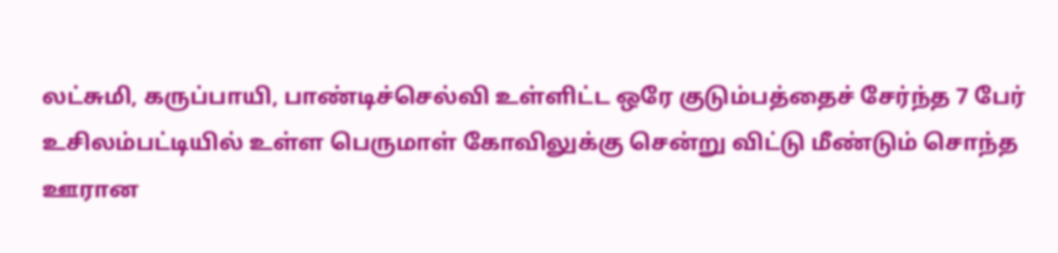லட்சுமி, கருப்பாயி, பாண்டிச்செல்வி உள்ளிட்ட ஒரே குடும்பத்தைச் சேர்ந்த 7 பேர் உசிலம்பட்டியில் உள்ள பெருமாள் கோவிலுக்கு சென்று விட்டு மீண்டும் சொந்த ஊரான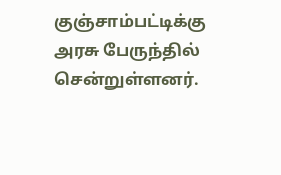குஞ்சாம்பட்டிக்கு அரசு பேருந்தில் சென்றுள்ளனர்.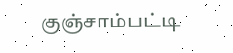குஞ்சாம்பட்டி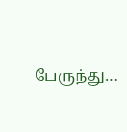பேருந்து…